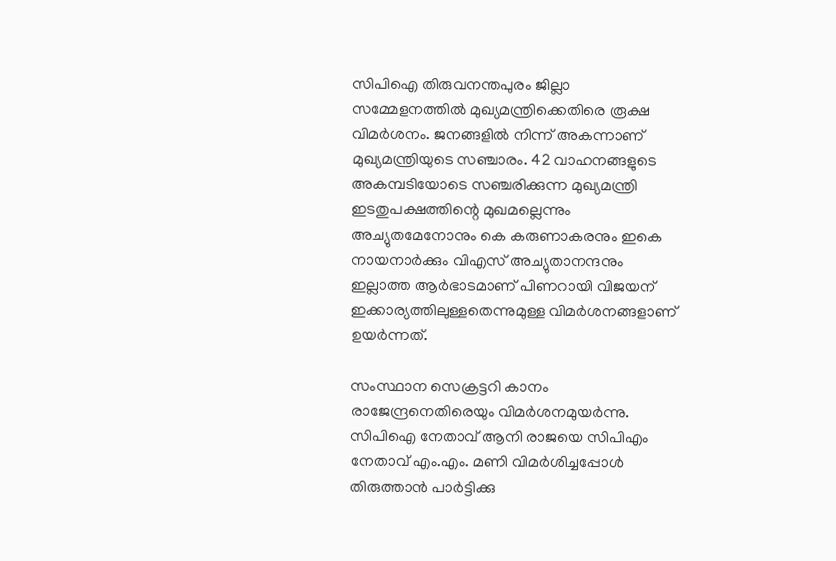സിപിഐ തിരുവനന്തപുരം ജില്ലാ സമ്മേളനത്തില്‍ മുഖ്യമന്ത്രിക്കെതിരെ രൂക്ഷ വിമര്‍ശനം. ജനങ്ങളില്‍ നിന്ന് അകന്നാണ് മുഖ്യമന്ത്രിയുടെ സഞ്ചാരം. 42 വാഹനങ്ങളുടെ അകമ്പടിയോടെ സഞ്ചരിക്കുന്ന മുഖ്യമന്ത്രി ഇടതുപക്ഷത്തിന്റെ മുഖമല്ലെന്നും അച്യുതമേനോനും കെ കരുണാകരനും ഇകെ നായനാര്‍ക്കും വിഎസ് അച്യുതാനന്ദനും ഇല്ലാത്ത ആര്‍ഭാടമാണ് പിണറായി വിജയന് ഇക്കാര്യത്തിലുള്ളതെന്നുമുള്ള വിമര്‍ശനങ്ങളാണ് ഉയര്‍ന്നത്.

സംസ്ഥാന സെക്രട്ടറി കാനം രാജേന്ദ്രനെതിരെയും വിമര്‍ശനമുയര്‍ന്നു. സിപിഐ നേതാവ് ആനി രാജയെ സിപിഎം നേതാവ് എം.എം. മണി വിമര്‍ശിച്ചപ്പോള്‍ തിരുത്താന്‍ പാര്‍ട്ടിക്കു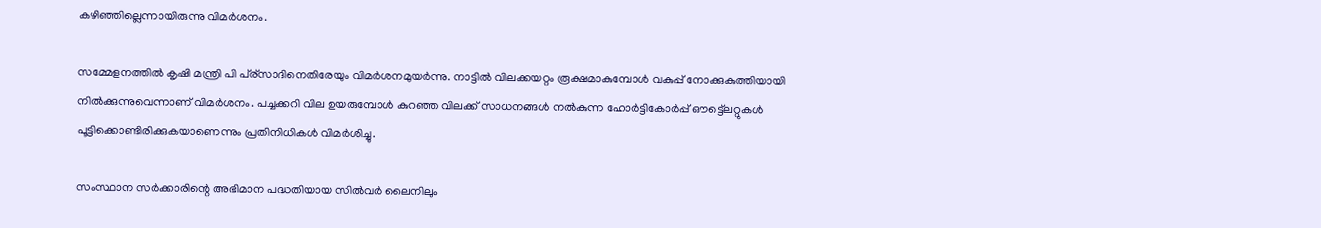കഴിഞ്ഞില്ലെന്നായിരുന്നു വിമര്‍ശനം.

സമ്മേളനത്തില്‍ കൃഷി മന്ത്രി പി പ്ര്സാദിനെതിരേയും വിമര്‍ശനമുയര്‍ന്നു. നാട്ടില്‍ വിലക്കയറ്റം രൂക്ഷമാകുമ്പോള്‍ വകുപ്പ് നോക്കുകുത്തിയായി നില്‍ക്കുന്നുവെന്നാണ് വിമര്‍ശനം. പച്ചക്കറി വില ഉയരുമ്പോള്‍ കുറഞ്ഞ വിലക്ക് സാധനങ്ങള്‍ നല്‍കുന്ന ഹോര്‍ട്ടികോര്‍പ്പ് ഔട്ട്ലെറ്റുകള്‍ പൂട്ടിക്കൊണ്ടിരിക്കുകയാണെന്നും പ്രതിനിധികള്‍ വിമര്‍ശിച്ചു.

സംസ്ഥാന സര്‍ക്കാരിന്റെ അഭിമാന പദ്ധതിയായ സില്‍വര്‍ ലൈനിലും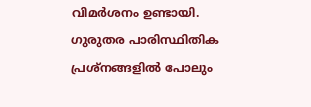വിമര്‍ശനം ഉണ്ടായി. ഗുരുതര പാരിസ്ഥിതിക പ്രശ്‌നങ്ങളില്‍ പോലും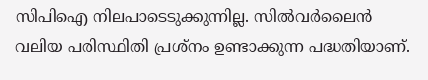സിപിഐ നിലപാടെടുക്കുന്നില്ല. സില്‍വര്‍ലൈന്‍ വലിയ പരിസ്ഥിതി പ്രശ്‌നം ഉണ്ടാക്കുന്ന പദ്ധതിയാണ്.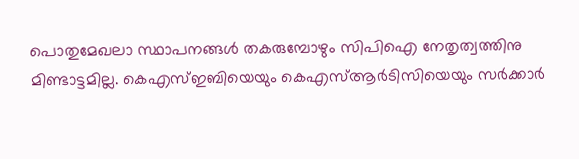പൊതുമേഖലാ സ്ഥാപനങ്ങള്‍ തകരുമ്പോഴും സിപിഐ നേതൃത്വത്തിനു മിണ്ടാട്ടമില്ല. കെഎസ്ഇബിയെയും കെഎസ്ആര്‍ടിസിയെയും സര്‍ക്കാര്‍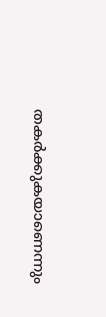തകര്‍ക്കുകയാണെന്നും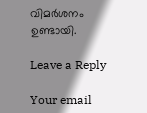വിമര്‍ശനം ഉണ്ടായി.

Leave a Reply

Your email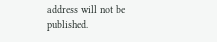address will not be published.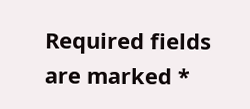Required fields are marked *